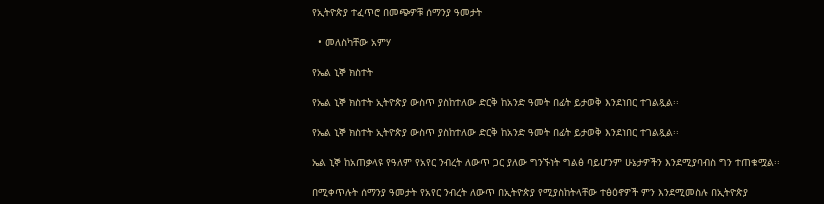የኢትዮጵያ ተፈጥሮ በመጭዎቹ ሰማንያ ዓመታት

  • መለስካቸው አምሃ

የኤል ኒኞ ክስተት

የኤል ኒኞ ክስተት ኢትዮጵያ ውስጥ ያስከተለው ድርቅ ከአንድ ዓመት በፊት ይታወቅ እንደነበር ተገልጿል፡፡

የኤል ኒኞ ክስተት ኢትዮጵያ ውስጥ ያስከተለው ድርቅ ከአንድ ዓመት በፊት ይታወቅ እንደነበር ተገልጿል፡፡

ኤል ኒኞ ከአጠቃላዩ የዓለም የአየር ንብረት ለውጥ ጋር ያለው ግንኙነት ግልፅ ባይሆንም ሁኔታዎችን እንደሚያባብስ ግን ተጠቁሟል፡፡

በሚቀጥሉት ሰማንያ ዓመታት የአየር ንብረት ለውጥ በኢትዮጵያ የሚያስከትላቸው ተፅዕኖዎች ምን እንደሚመስሉ በኢትዮጵያ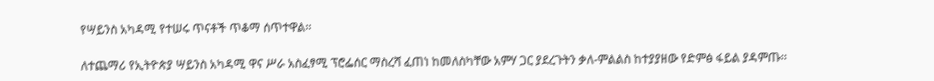የሣይንስ አካዳሚ የተሠሩ ጥናቶች ጥቆማ ሰጥተዋል፡፡

ለተጨማሪ የኢትዮጵያ ሣይንስ አካዳሚ ዋና ሥራ አስፈፃሚ ፕሮፌሰር ማስረሻ ፈጠነ ከመለስካቸው አምሃ ጋር ያደረጉትን ቃለ-ምልልስ ከተያያዘው የድምፅ ፋይል ያዳምጡ፡፡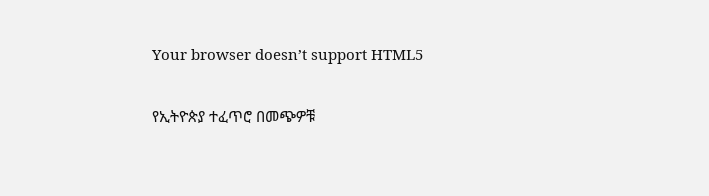Your browser doesn’t support HTML5

የኢትዮጵያ ተፈጥሮ በመጭዎቹ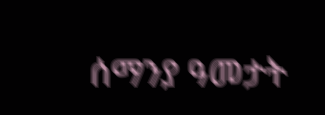ሰማንያ ዓመታት